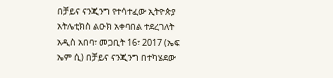በቻይና ናንጂንግ የተሳተፈው ኢትዮጵያ አትሌቲክስ ልዑክ አቀባበል ተደረገለት
አዲስ አበባ፣ መጋቢት 16፣ 2017 (ኤፍ ኤም ሲ) በቻይና ናንጂንግ በተካሄደው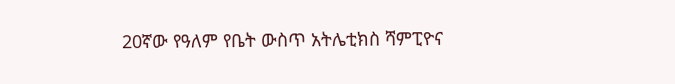20ኛው የዓለም የቤት ውስጥ አትሌቲክስ ሻምፒዮና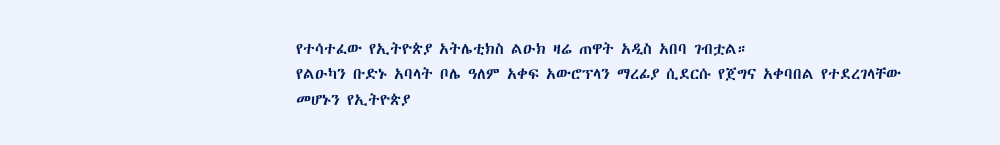የተሳተፈው የኢትዮጵያ አትሌቲክስ ልዑክ ዛሬ ጠዋት አዲስ አበባ ገብቷል።
የልዑካን ቡድኑ አባላት ቦሌ ዓለም አቀፍ አውሮፕላን ማረፊያ ሲደርሱ የጀግና አቀባበል የተደረገላቸው መሆኑን የኢትዮጵያ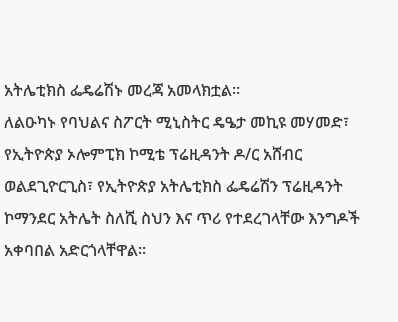አትሌቲክስ ፌዴሬሽኑ መረጃ አመላክቷል።
ለልዑካኑ የባህልና ስፖርት ሚኒስትር ዴዔታ መኪዩ መሃመድ፣ የኢትዮጵያ ኦሎምፒክ ኮሚቴ ፕሬዚዳንት ዶ/ር አሸብር ወልደጊዮርጊስ፣ የኢትዮጵያ አትሌቲክስ ፌዴሬሽን ፕሬዚዳንት ኮማንደር አትሌት ስለሺ ስህን እና ጥሪ የተደረገላቸው እንግዶች አቀባበል አድርጎላቸዋል።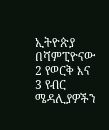ኢትዮጵያ በሻምፒዮናው 2 የወርቅ እና 3 የብር ሜዳሊያዎችን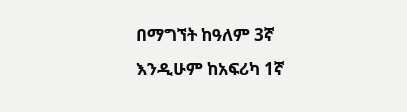በማግኘት ከዓለም 3ኛ እንዲሁም ከአፍሪካ 1ኛ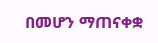በመሆን ማጠናቀቋ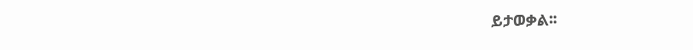ይታወቃል፡፡